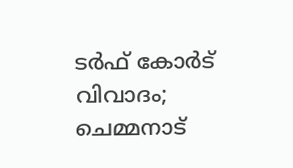ടർഫ് കോർട് വിവാദം; ചെമ്മനാട്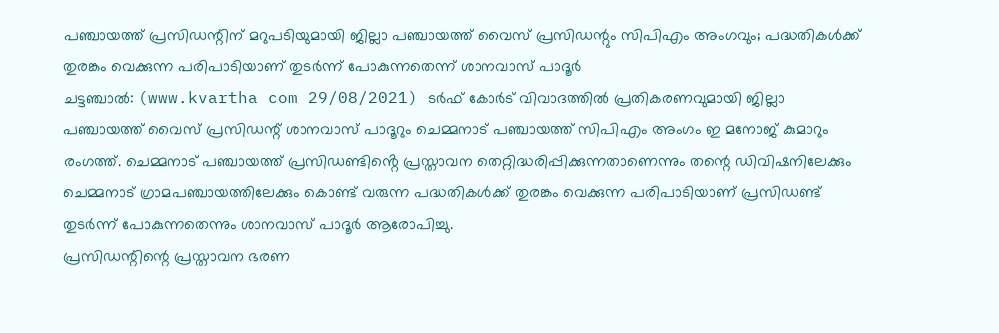പഞ്ചായത്ത് പ്രസിഡന്റിന് മറുപടിയുമായി ജില്ലാ പഞ്ചായത്ത് വൈസ് പ്രസിഡന്റും സിപിഎം അംഗവും; പദ്ധതികൾക്ക് തുരങ്കം വെക്കുന്ന പരിപാടിയാണ് തുടർന്ന് പോകുന്നതെന്ന് ശാനവാസ് പാദൂർ
ചട്ടഞ്ചാൽ: (www.kvartha com 29/08/2021) ടർഫ് കോർട് വിവാദത്തിൽ പ്രതികരണവുമായി ജില്ലാ പഞ്ചായത്ത് വൈസ് പ്രസിഡന്റ് ശാനവാസ് പാദൂറും ചെമ്മനാട് പഞ്ചായത്ത് സിപിഎം അംഗം ഇ മനോജ് കുമാറും രംഗത്ത്. ചെമ്മനാട് പഞ്ചായത്ത് പ്രസിഡണ്ടിൻ്റെ പ്രസ്താവന തെറ്റിദ്ധരിപ്പിക്കുന്നതാണെന്നും തന്റെ ഡിവിഷനിലേക്കും ചെമ്മനാട് ഗ്രാമപഞ്ചായത്തിലേക്കും കൊണ്ട് വരുന്ന പദ്ധതികൾക്ക് തുരങ്കം വെക്കുന്ന പരിപാടിയാണ് പ്രസിഡണ്ട് തുടർന്ന് പോകുന്നതെന്നും ശാനവാസ് പാദൂർ ആരോപിച്ചു.
പ്രസിഡന്റിന്റെ പ്രസ്താവന ഭരണ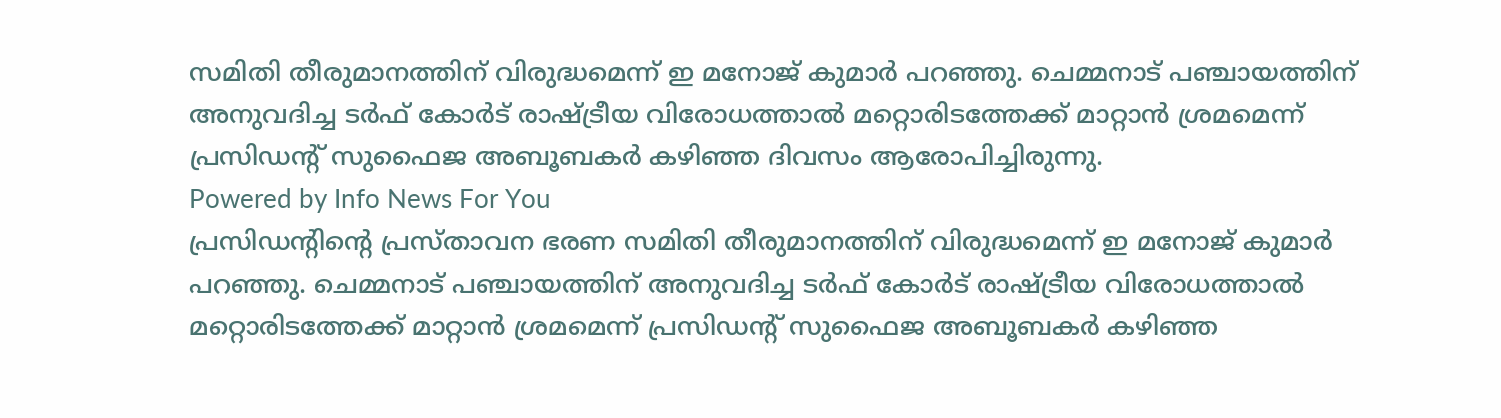സമിതി തീരുമാനത്തിന് വിരുദ്ധമെന്ന് ഇ മനോജ് കുമാർ പറഞ്ഞു. ചെമ്മനാട് പഞ്ചായത്തിന് അനുവദിച്ച ടർഫ് കോർട് രാഷ്ട്രീയ വിരോധത്താൽ മറ്റൊരിടത്തേക്ക് മാറ്റാൻ ശ്രമമെന്ന് പ്രസിഡന്റ് സുഫൈജ അബൂബകർ കഴിഞ്ഞ ദിവസം ആരോപിച്ചിരുന്നു.
Powered by Info News For You
പ്രസിഡന്റിന്റെ പ്രസ്താവന ഭരണ സമിതി തീരുമാനത്തിന് വിരുദ്ധമെന്ന് ഇ മനോജ് കുമാർ പറഞ്ഞു. ചെമ്മനാട് പഞ്ചായത്തിന് അനുവദിച്ച ടർഫ് കോർട് രാഷ്ട്രീയ വിരോധത്താൽ മറ്റൊരിടത്തേക്ക് മാറ്റാൻ ശ്രമമെന്ന് പ്രസിഡന്റ് സുഫൈജ അബൂബകർ കഴിഞ്ഞ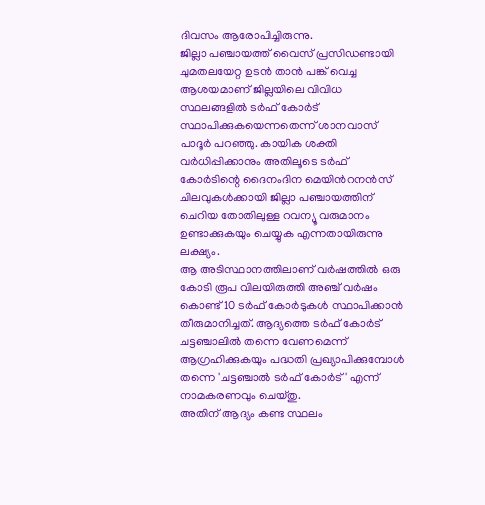ദിവസം ആരോപിച്ചിരുന്നു.
ജില്ലാ പഞ്ചായത്ത് വൈസ് പ്രസിഡണ്ടായി ചുമതലയേറ്റ ഉടൻ താൻ പങ്ക് വെച്ച ആശയമാണ് ജില്ലയിലെ വിവിധ സ്ഥലങ്ങളിൽ ടർഫ് കോർട് സ്ഥാപിക്കുകയെന്നതെന്ന് ശാനവാസ് പാദൂർ പറഞ്ഞു. കായിക ശക്തി വർധിപ്പിക്കാനും അതിലൂടെ ടർഫ് കോർടിന്റെ ദൈനംദിന മെയിൻറനൻസ് ചിലവുകൾക്കായി ജില്ലാ പഞ്ചായത്തിന് ചെറിയ തോതിലുള്ള റവന്യൂ വരുമാനം ഉണ്ടാക്കുകയും ചെയ്യുക എന്നതായിരുന്നു ലക്ഷ്യം.
ആ അടിസ്ഥാനത്തിലാണ് വർഷത്തിൽ ഒരു കോടി രൂപ വിലയിരുത്തി അഞ്ച് വർഷം കൊണ്ട് 10 ടർഫ് കോർടുകൾ സ്ഥാപിക്കാൻ തീരുമാനിച്ചത്. ആദ്യത്തെ ടർഫ് കോർട് ചട്ടഞ്ചാലിൽ തന്നെ വേണമെന്ന് ആഗ്രഹിക്കുകയും പദ്ധതി പ്രഖ്യാപിക്കുമ്പോൾ തന്നെ 'ചട്ടഞ്ചാൽ ടർഫ് കോർട്' എന്ന് നാമകരണവും ചെയ്തു.
അതിന് ആദ്യം കണ്ട സ്ഥലം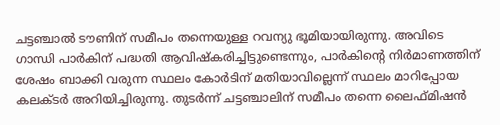ചട്ടഞ്ചാൽ ടൗണിന് സമീപം തന്നെയുള്ള റവന്യു ഭൂമിയായിരുന്നു. അവിടെ ഗാന്ധി പാർകിന് പദ്ധതി ആവിഷ്കരിച്ചിട്ടുണ്ടെന്നും, പാർകിന്റെ നിർമാണത്തിന് ശേഷം ബാക്കി വരുന്ന സ്ഥലം കോർടിന് മതിയാവില്ലെന്ന് സ്ഥലം മാറിപ്പോയ കലക്ടർ അറിയിച്ചിരുന്നു. തുടർന്ന് ചട്ടഞ്ചാലിന് സമീപം തന്നെ ലൈഫ്മിഷൻ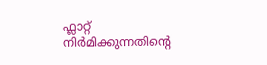ഫ്ലാറ്റ് നിർമിക്കുന്നതിൻ്റെ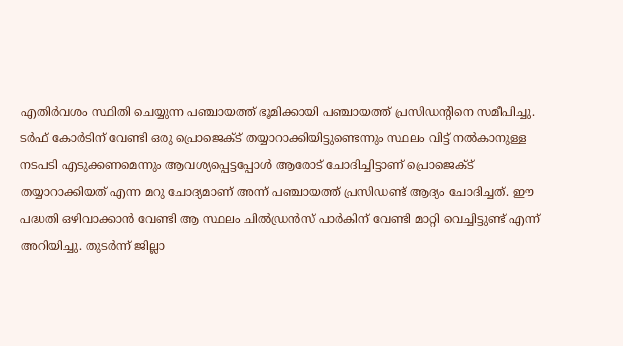എതിർവശം സ്ഥിതി ചെയ്യുന്ന പഞ്ചായത്ത് ഭൂമിക്കായി പഞ്ചായത്ത് പ്രസിഡന്റിനെ സമീപിച്ചു. ടർഫ് കോർടിന് വേണ്ടി ഒരു പ്രൊജെക്ട് തയ്യാറാക്കിയിട്ടുണ്ടെന്നും സ്ഥലം വിട്ട് നൽകാനുള്ള നടപടി എടുക്കണമെന്നും ആവശ്യപ്പെട്ടപ്പോൾ ആരോട് ചോദിച്ചിട്ടാണ് പ്രൊജെക്ട് തയ്യാറാക്കിയത് എന്ന മറു ചോദ്യമാണ് അന്ന് പഞ്ചായത്ത് പ്രസിഡണ്ട് ആദ്യം ചോദിച്ചത്. ഈ പദ്ധതി ഒഴിവാക്കാൻ വേണ്ടി ആ സ്ഥലം ചിൽഡ്രൻസ് പാർകിന് വേണ്ടി മാറ്റി വെച്ചിട്ടുണ്ട് എന്ന് അറിയിച്ചു. തുടർന്ന് ജില്ലാ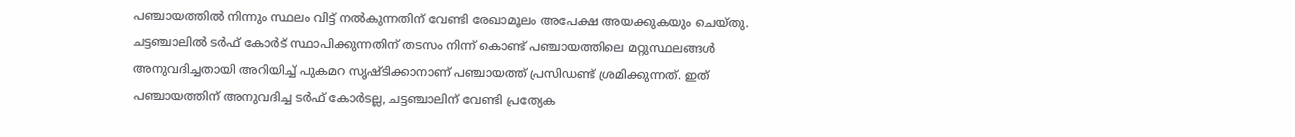പഞ്ചായത്തിൽ നിന്നും സ്ഥലം വിട്ട് നൽകുന്നതിന് വേണ്ടി രേഖാമൂലം അപേക്ഷ അയക്കുകയും ചെയ്തു.
ചട്ടഞ്ചാലിൽ ടർഫ് കോർട് സ്ഥാപിക്കുന്നതിന് തടസം നിന്ന് കൊണ്ട് പഞ്ചായത്തിലെ മറ്റുസ്ഥലങ്ങൾ അനുവദിച്ചതായി അറിയിച്ച് പുകമറ സൃഷ്ടിക്കാനാണ് പഞ്ചായത്ത് പ്രസിഡണ്ട് ശ്രമിക്കുന്നത്. ഇത് പഞ്ചായത്തിന് അനുവദിച്ച ടർഫ് കോർടല്ല, ചട്ടഞ്ചാലിന് വേണ്ടി പ്രത്യേക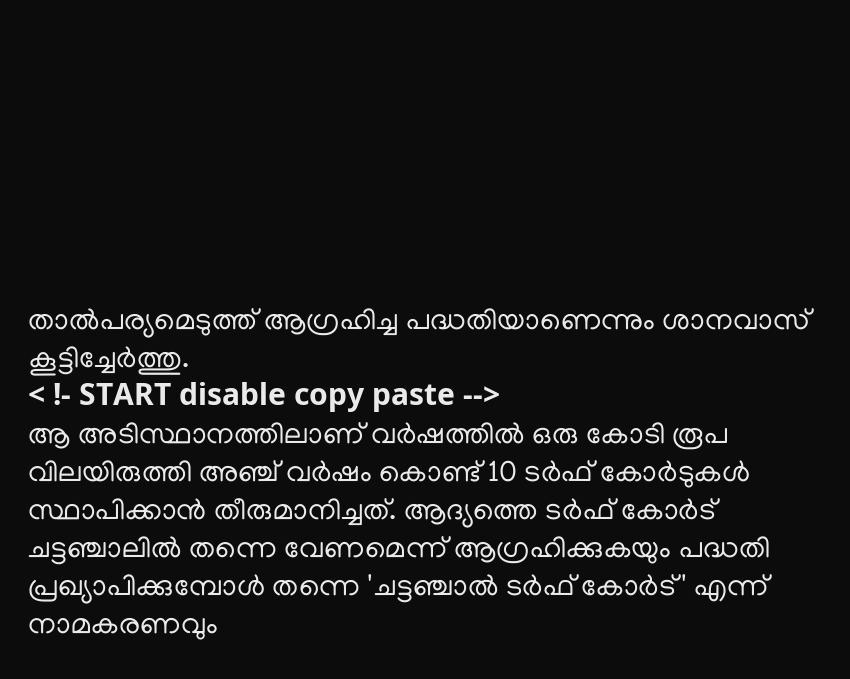താൽപര്യമെടുത്ത് ആഗ്രഹിച്ച പദ്ധതിയാണെന്നും ശാനവാസ് കൂട്ടിച്ചേർത്തു.
< !- START disable copy paste -->
ആ അടിസ്ഥാനത്തിലാണ് വർഷത്തിൽ ഒരു കോടി രൂപ വിലയിരുത്തി അഞ്ച് വർഷം കൊണ്ട് 10 ടർഫ് കോർടുകൾ സ്ഥാപിക്കാൻ തീരുമാനിച്ചത്. ആദ്യത്തെ ടർഫ് കോർട് ചട്ടഞ്ചാലിൽ തന്നെ വേണമെന്ന് ആഗ്രഹിക്കുകയും പദ്ധതി പ്രഖ്യാപിക്കുമ്പോൾ തന്നെ 'ചട്ടഞ്ചാൽ ടർഫ് കോർട്' എന്ന് നാമകരണവും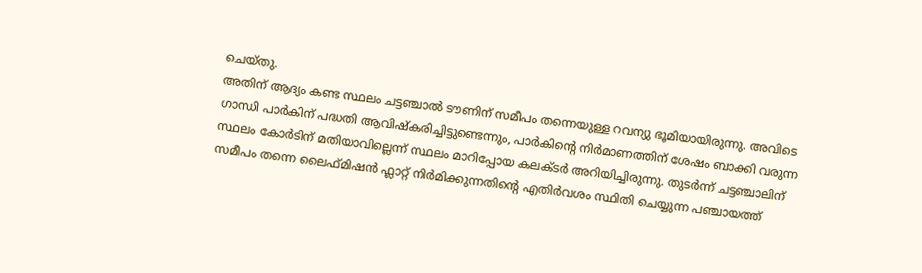ചെയ്തു.
അതിന് ആദ്യം കണ്ട സ്ഥലം ചട്ടഞ്ചാൽ ടൗണിന് സമീപം തന്നെയുള്ള റവന്യു ഭൂമിയായിരുന്നു. അവിടെ ഗാന്ധി പാർകിന് പദ്ധതി ആവിഷ്കരിച്ചിട്ടുണ്ടെന്നും, പാർകിന്റെ നിർമാണത്തിന് ശേഷം ബാക്കി വരുന്ന സ്ഥലം കോർടിന് മതിയാവില്ലെന്ന് സ്ഥലം മാറിപ്പോയ കലക്ടർ അറിയിച്ചിരുന്നു. തുടർന്ന് ചട്ടഞ്ചാലിന് സമീപം തന്നെ ലൈഫ്മിഷൻ ഫ്ലാറ്റ് നിർമിക്കുന്നതിൻ്റെ എതിർവശം സ്ഥിതി ചെയ്യുന്ന പഞ്ചായത്ത്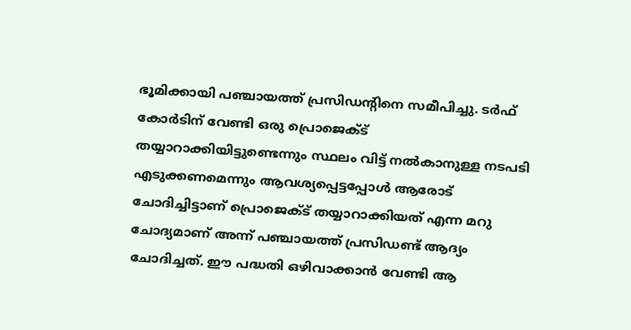ഭൂമിക്കായി പഞ്ചായത്ത് പ്രസിഡന്റിനെ സമീപിച്ചു. ടർഫ് കോർടിന് വേണ്ടി ഒരു പ്രൊജെക്ട് തയ്യാറാക്കിയിട്ടുണ്ടെന്നും സ്ഥലം വിട്ട് നൽകാനുള്ള നടപടി എടുക്കണമെന്നും ആവശ്യപ്പെട്ടപ്പോൾ ആരോട് ചോദിച്ചിട്ടാണ് പ്രൊജെക്ട് തയ്യാറാക്കിയത് എന്ന മറു ചോദ്യമാണ് അന്ന് പഞ്ചായത്ത് പ്രസിഡണ്ട് ആദ്യം ചോദിച്ചത്. ഈ പദ്ധതി ഒഴിവാക്കാൻ വേണ്ടി ആ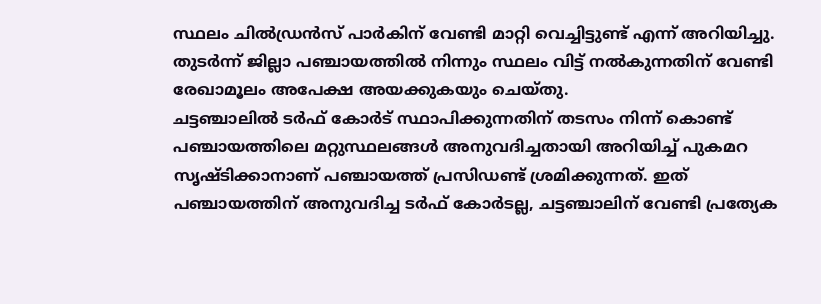സ്ഥലം ചിൽഡ്രൻസ് പാർകിന് വേണ്ടി മാറ്റി വെച്ചിട്ടുണ്ട് എന്ന് അറിയിച്ചു. തുടർന്ന് ജില്ലാ പഞ്ചായത്തിൽ നിന്നും സ്ഥലം വിട്ട് നൽകുന്നതിന് വേണ്ടി രേഖാമൂലം അപേക്ഷ അയക്കുകയും ചെയ്തു.
ചട്ടഞ്ചാലിൽ ടർഫ് കോർട് സ്ഥാപിക്കുന്നതിന് തടസം നിന്ന് കൊണ്ട് പഞ്ചായത്തിലെ മറ്റുസ്ഥലങ്ങൾ അനുവദിച്ചതായി അറിയിച്ച് പുകമറ സൃഷ്ടിക്കാനാണ് പഞ്ചായത്ത് പ്രസിഡണ്ട് ശ്രമിക്കുന്നത്. ഇത് പഞ്ചായത്തിന് അനുവദിച്ച ടർഫ് കോർടല്ല, ചട്ടഞ്ചാലിന് വേണ്ടി പ്രത്യേക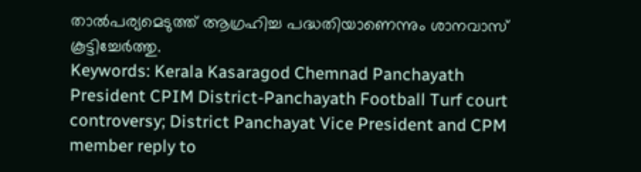താൽപര്യമെടുത്ത് ആഗ്രഹിച്ച പദ്ധതിയാണെന്നും ശാനവാസ് കൂട്ടിച്ചേർത്തു.
Keywords: Kerala Kasaragod Chemnad Panchayath President CPIM District-Panchayath Football Turf court controversy; District Panchayat Vice President and CPM member reply to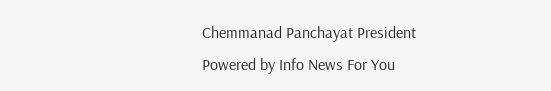Chemmanad Panchayat President
Powered by Info News For You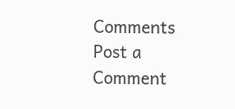Comments
Post a Comment